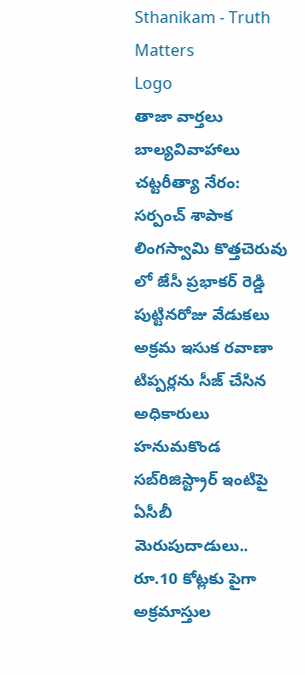Sthanikam - Truth Matters
Logo
తాజా వార్తలు
బాల్యవివాహాలు చట్టరీత్యా నేరం: సర్పంచ్ శాపాక లింగస్వామి కొత్తచెరువు లో జేసీ ప్రభాకర్ రెడ్డి పుట్టినరోజు వేడుకలు అక్రమ ఇసుక రవాణా టిప్పర్లను సీజ్ చేసిన అధికారులు హనుమకొండ సబ్‌రిజిస్ట్రార్ ఇంటిపై ఏసీబీ మెరుపుదాడులు.. రూ.10 కోట్లకు పైగా అక్రమాస్తుల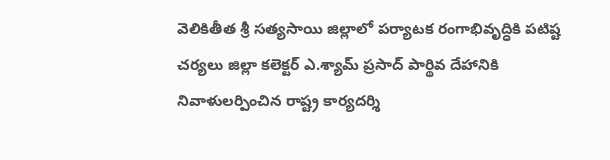వెలికితీత శ్రీ సత్యసాయి జిల్లాలో పర్యాటక రంగాభివృద్ధికి పటిష్ట చర్యలు జిల్లా కలెక్టర్ ఎ.శ్యామ్ ప్రసాద్ పార్థివ దేహానికి నివాళులర్పించిన రాష్ట్ర కార్యదర్శి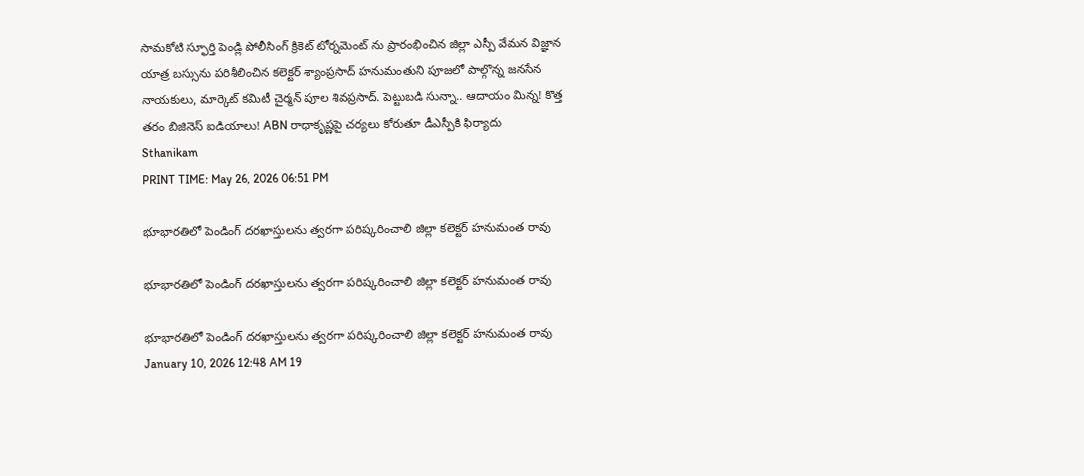సామకోటి స్ఫూర్తి పెండ్లి పోలీసింగ్ క్రికెట్ టోర్నమెంట్ ను ప్రారంభించిన జిల్లా ఎస్పీ వేమన విజ్ఞాన యాత్ర బస్సును పరిశీలించిన కలెక్టర్ శ్యాంప్రసాద్ హనుమంతుని పూజలో పాల్గొన్న జనసేన నాయకులు, మార్కెట్ కమిటీ చైర్మన్ పూల శివప్రసాద్. పెట్టుబడి సున్నా.. ఆదాయం మిన్న! కొత్త తరం బిజినెస్ ఐడియాలు! ABN రాధాకృష్ణపై చర్యలు కోరుతూ డీఎస్పీకి ఫిర్యాదు
Sthanikam
PRINT TIME: May 26, 2026 06:51 PM

భూభారతిలో పెండింగ్ దరఖాస్తులను త్వరగా పరిష్కరించాలి జిల్లా కలెక్టర్ హనుమంత రావు

భూభారతిలో పెండింగ్ దరఖాస్తులను త్వరగా పరిష్కరించాలి జిల్లా కలెక్టర్ హనుమంత రావు

భూభారతిలో పెండింగ్ దరఖాస్తులను త్వరగా పరిష్కరించాలి జిల్లా కలెక్టర్ హనుమంత రావు
January 10, 2026 12:48 AM 19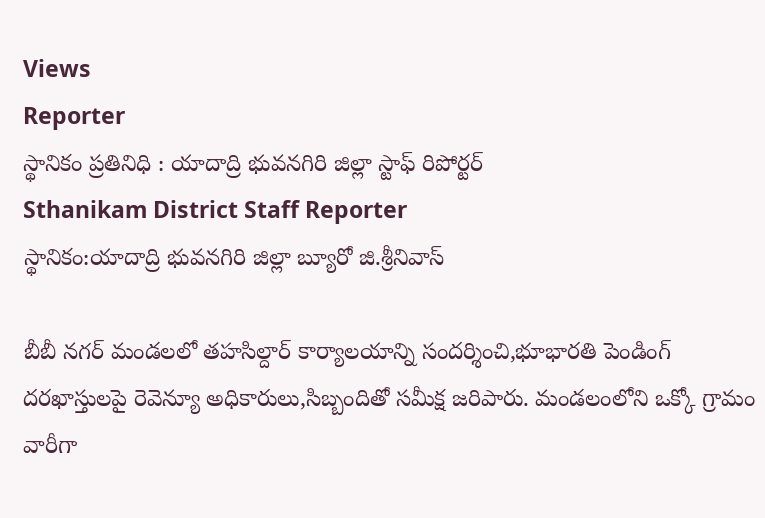Views
Reporter
స్థానికం ప్రతినిధి : యాదాద్రి భువనగిరి జిల్లా స్టాఫ్ రిపోర్టర్
Sthanikam District Staff Reporter
స్థానికం:యాదాద్రి భువనగిరి జిల్లా బ్యూరో జి.శ్రీనివాస్

బీబీ నగర్ మండలలో తహసిల్దార్ కార్యాలయాన్ని సందర్శించి,భూభారతి పెండింగ్ దరఖాస్తులపై రెవెన్యూ అధికారులు,సిబ్బందితో సమీక్ష జరిపారు. మండలంలోని ఒక్కో గ్రామం వారీగా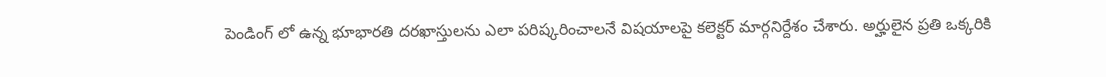పెండింగ్ లో ఉన్న భూభారతి దరఖాస్తులను ఎలా పరిష్కరించాలనే విషయాలపై కలెక్టర్ మార్గనిర్దేశం చేశారు. అర్హులైన ప్రతి ఒక్కరికి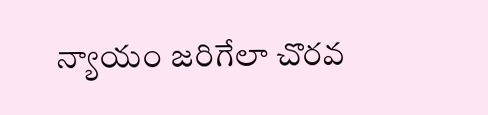న్యాయం జరిగేలా చొరవ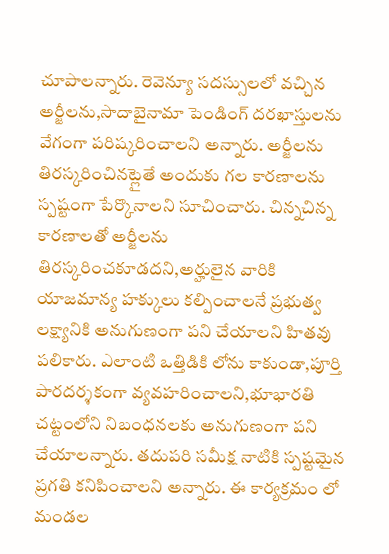చూపాలన్నారు. రెవెన్యూ సదస్సులలో వచ్చిన అర్జీలను,సాదాబైనామా పెండింగ్ దరఖాస్తులను వేగంగా పరిష్కరించాలని అన్నారు. అర్జీలను తిరస్కరించినట్లైతే అందుకు గల కారణాలను స్పష్టంగా పేర్కొనాలని సూచించారు. చిన్నచిన్న కారణాలతో అర్జీలను తిరస్కరించకూడదని,అర్హులైన వారికి యాజమాన్య హక్కులు కల్పించాలనే ప్రభుత్వ లక్ష్యానికి అనుగుణంగా పని చేయాలని హితవు పలికారు. ఎలాంటి ఒత్తిడికి లోను కాకుండా,పూర్తి పారదర్శకంగా వ్యవహరించాలని,భూభారతి చట్టంలోని నిబంధనలకు అనుగుణంగా పని చేయాలన్నారు. తదుపరి సమీక్ష నాటికి స్పష్టమైన ప్రగతి కనిపించాలని అన్నారు. ఈ కార్యక్రమం లో మండల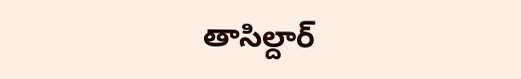తాసిల్దార్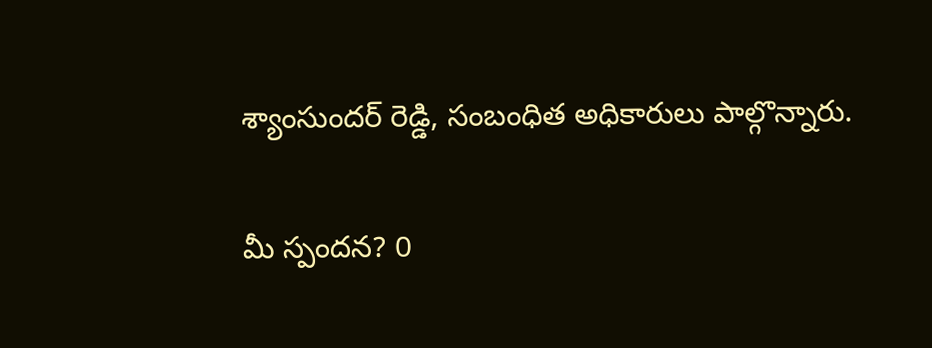శ్యాంసుందర్ రెడ్డి, సంబంధిత అధికారులు పాల్గొన్నారు.

మీ స్పందన? 0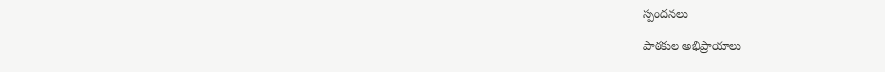స్పందనలు

పాఠకుల అభిప్రాయాలు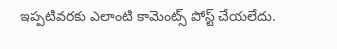ఇప్పటివరకు ఎలాంటి కామెంట్స్ పోస్ట్ చేయలేదు.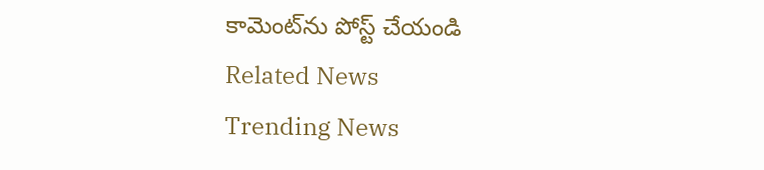కామెంట్‌ను పోస్ట్ చేయండి
Related News
Trending News